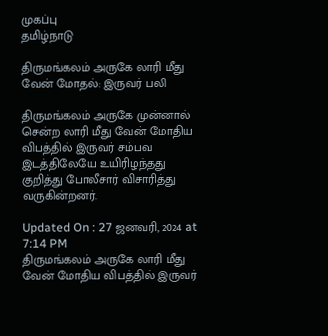முகப்பு
தமிழ்நாடு

திருமங்கலம் அருகே லாரி மீது வேன் மோதல்: இருவர் பலி

திருமங்கலம் அருகே முன்னால் சென்ற லாரி மீது வேன் மோதிய விபத்தில் இருவர் சம்பவ இடத்திலேயே உயிரிழந்தது குறித்து போலீசார் விசாரித்து வருகின்றனர்.

Updated On : 27 ஜனவரி, 2024 at 7:14 PM
திருமங்கலம் அருகே லாரி மீது வேன் மோதிய விபத்தில் இருவர்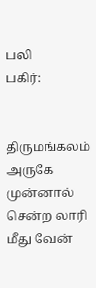பலி
பகிர்:


திருமங்கலம் அருகே முன்னால் சென்ற லாரி மீது வேன்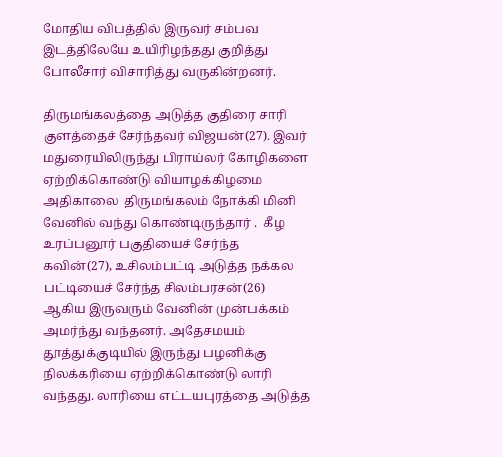மோதிய விபத்தில் இருவர் சம்பவ இடத்திலேயே உயிரிழந்தது குறித்து போலீசார் விசாரித்து வருகின்றனர்.

திருமங்கலத்தை அடுத்த குதிரை சாரி குளத்தைச் சேர்ந்தவர் விஜயன்(27). இவர் மதுரையிலிருந்து பிராய்லர் கோழிகளை ஏற்றிக்கொண்டு வியாழக்கிழமை அதிகாலை  திருமங்கலம் நோக்கி மினி வேனில் வந்து கொண்டிருந்தார் .  கீழ உரப்பனூர் பகுதியைச் சேர்ந்த கவின்(27), உசிலம்பட்டி அடுத்த நக்கல பட்டியைச் சேர்ந்த சிலம்பரசன்(26) ஆகிய இருவரும் வேனின் முன்பக்கம் அமர்ந்து வந்தனர். அதேசமயம் தூத்துக்குடியில் இருந்து பழனிக்கு நிலக்கரியை ஏற்றிக்கொண்டு லாரி வந்தது. லாரியை எட்டயபுரத்தை அடுத்த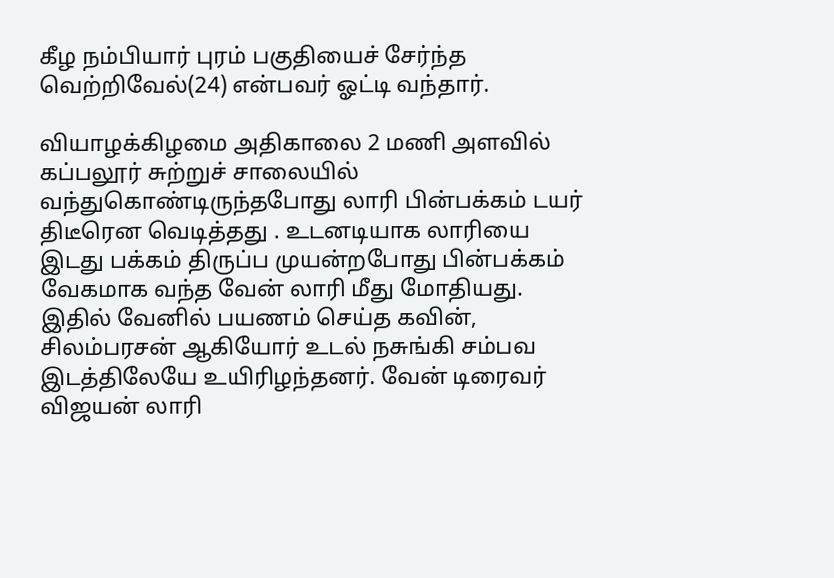கீழ நம்பியார் புரம் பகுதியைச் சேர்ந்த வெற்றிவேல்(24) என்பவர் ஓட்டி வந்தார்.

வியாழக்கிழமை அதிகாலை 2 மணி அளவில் கப்பலூர் சுற்றுச் சாலையில் வந்துகொண்டிருந்தபோது லாரி பின்பக்கம் டயர் திடீரென வெடித்தது . உடனடியாக லாரியை இடது பக்கம் திருப்ப முயன்றபோது பின்பக்கம் வேகமாக வந்த வேன் லாரி மீது மோதியது.  இதில் வேனில் பயணம் செய்த கவின், சிலம்பரசன் ஆகியோர் உடல் நசுங்கி சம்பவ இடத்திலேயே உயிரிழந்தனர். வேன் டிரைவர் விஜயன் லாரி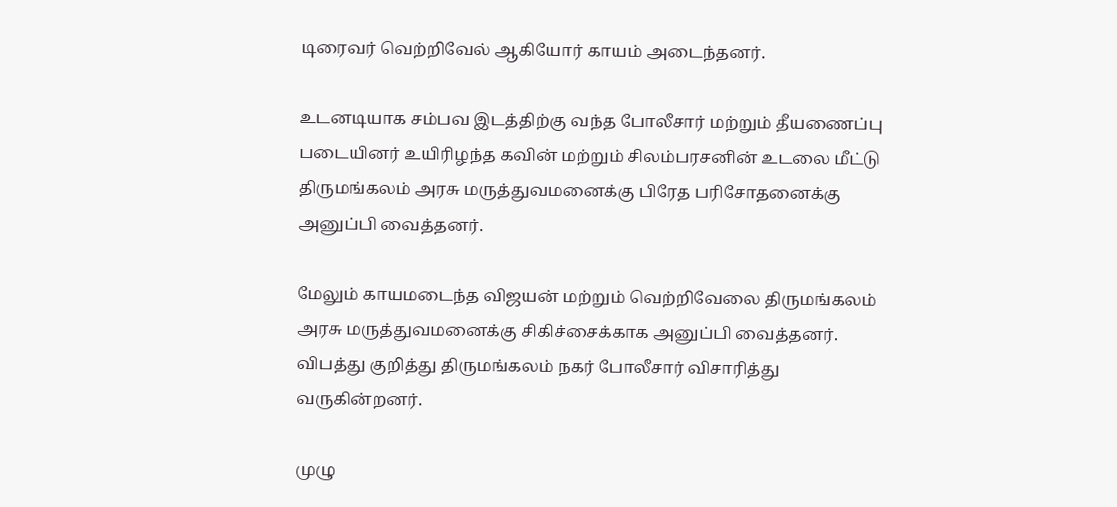டிரைவர் வெற்றிவேல் ஆகியோர் காயம் அடைந்தனர்.

உடனடியாக சம்பவ இடத்திற்கு வந்த போலீசார் மற்றும் தீயணைப்பு படையினர் உயிரிழந்த கவின் மற்றும் சிலம்பரசனின் உடலை மீட்டு திருமங்கலம் அரசு மருத்துவமனைக்கு பிரேத பரிசோதனைக்கு அனுப்பி வைத்தனர்.

மேலும் காயமடைந்த விஜயன் மற்றும் வெற்றிவேலை திருமங்கலம் அரசு மருத்துவமனைக்கு சிகிச்சைக்காக அனுப்பி வைத்தனர். விபத்து குறித்து திருமங்கலம் நகர் போலீசார் விசாரித்து வருகின்றனர்.

முழு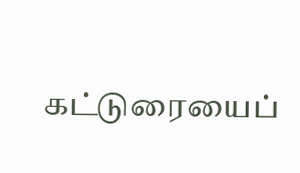கட்டுரையைப்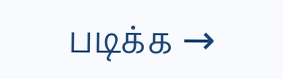படிக்க →